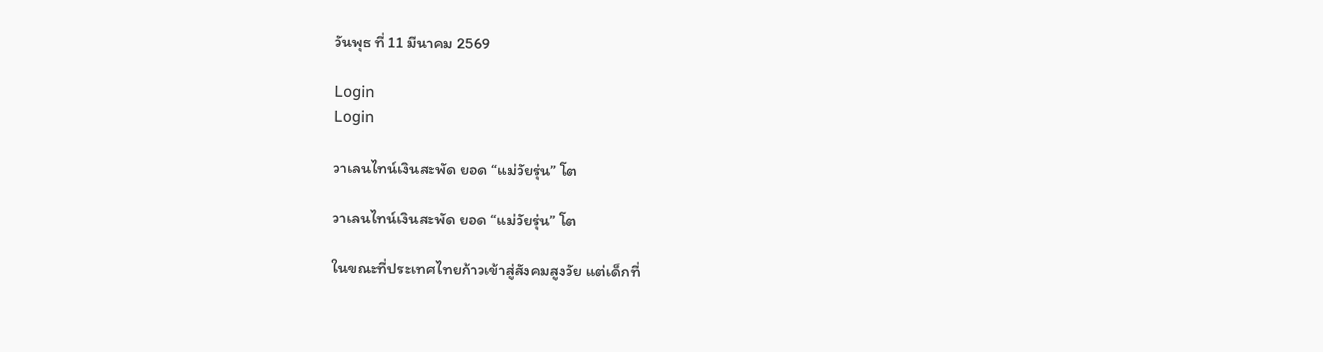วันพุธ ที่ 11 มีนาคม 2569

Login
Login

วาเลนไทน์เงินสะพัด ยอด “แม่วัยรุ่น” โต

วาเลนไทน์เงินสะพัด ยอด “แม่วัยรุ่น” โต

ในขณะที่ประเทศไทยก้าวเข้าสู่สังคมสูงวัย แต่เด็กที่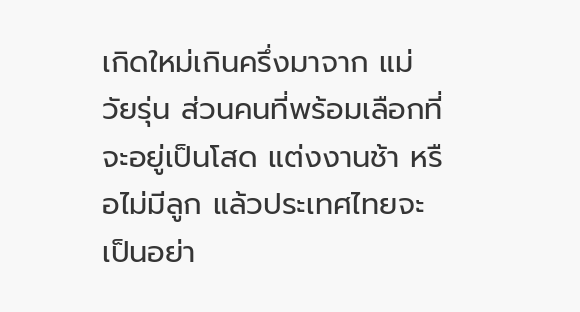เกิดใหม่เกินครึ่งมาจาก แม่วัยรุ่น ส่วนคนที่พร้อมเลือกที่จะอยู่เป็นโสด แต่งงานช้า หรือไม่มีลูก แล้วประเทศไทยจะเป็นอย่า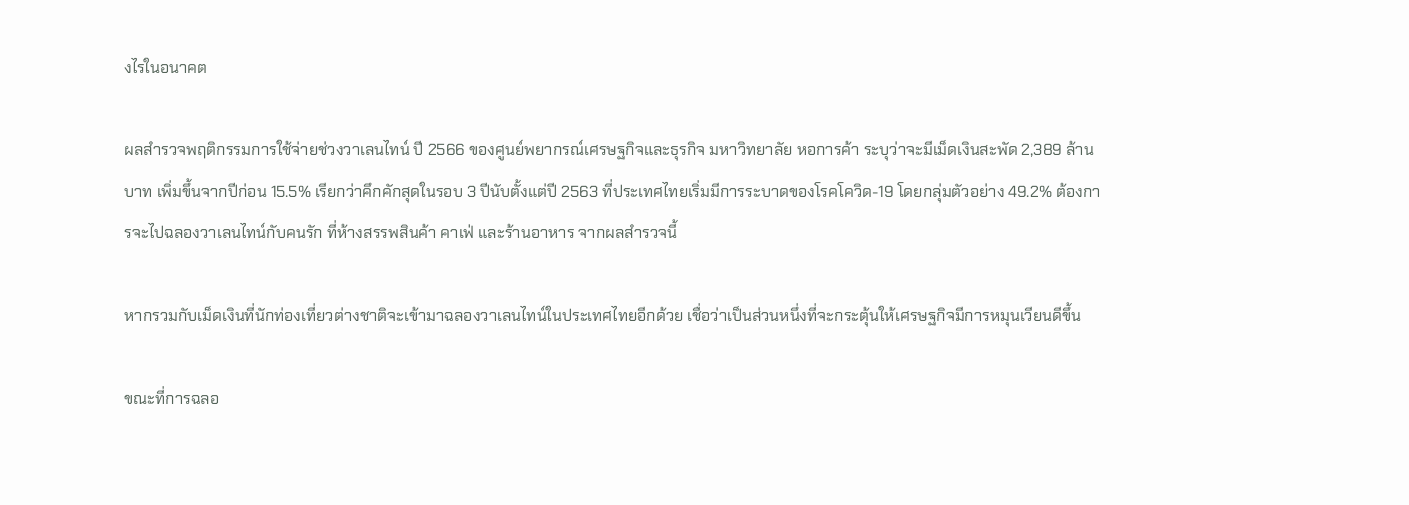งไรในอนาคต

ผลสำรวจพฤติกรรมการใช้จ่ายช่วงวาเลนไทน์ ปี 2566 ของศูนย์พยากรณ์เศรษฐกิจและธุรกิจ มหาวิทยาลัย หอการค้า ระบุว่าจะมีเม็ดเงินสะพัด 2,389 ล้านบาท เพิ่มขึ้นจากปีก่อน 15.5% เรียกว่าคึกคักสุดในรอบ 3 ปีนับตั้งแต่ปี 2563 ที่ประเทศไทยเริ่มมีการระบาดของโรคโควิด-19 โดยกลุ่มตัวอย่าง 49.2% ต้องการจะไปฉลองวาเลนไทน์กับคนรัก ที่ห้างสรรพสินค้า คาเฟ่ และร้านอาหาร จากผลสำรวจนี้

หากรวมกับเม็ดเงินที่นักท่องเที่ยวต่างชาติจะเข้ามาฉลองวาเลนไทน์ในประเทศไทยอีกด้วย เชื่อว่าเป็นส่วนหนึ่งที่จะกระตุ้นให้เศรษฐกิจมีการหมุนเวียนดีขึ้น

ขณะที่การฉลอ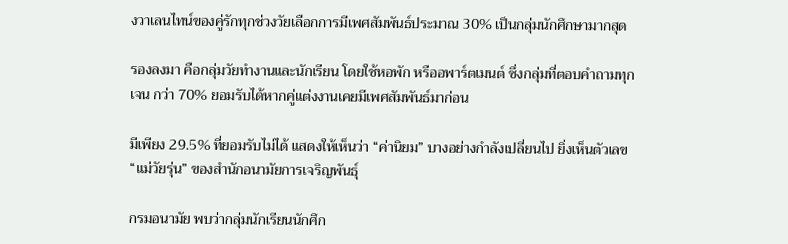งวาเลนไทน์ของคู่รักทุกช่วงวัยเลือกการมีเพศสัมพันธ์ประมาณ 30% เป็นกลุ่มนักศึกษามากสุด

รองลงมา คือกลุ่มวัยทำงานและนักเรียน โดยใช้หอพัก หรืออพาร์ตเมนต์ ซึ่งกลุ่มที่ตอบคำถามทุกเจน กว่า 70% ยอมรับได้หากคู่แต่งงานเคยมีเพศสัมพันธ์มาก่อน

มีเพียง 29.5% ที่ยอมรับไม่ได้ แสดงให้เห็นว่า “ค่านิยม” บางอย่างกำลังเปลี่ยนไป ยิ่งเห็นตัวเลข “แม่วัยรุ่น” ของสำนักอนามัยการเจริญพันธุ์

กรมอนามัย พบว่ากลุ่มนักเรียนนักศึก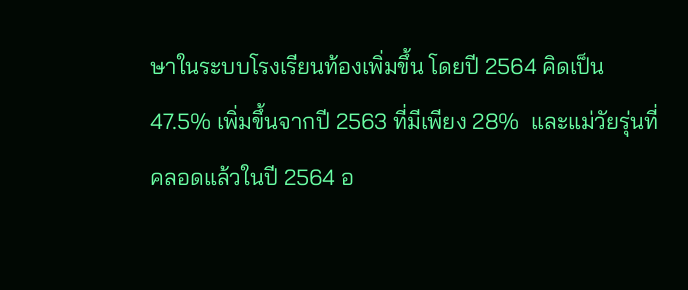ษาในระบบโรงเรียนท้องเพิ่มขึ้น โดยปี 2564 คิดเป็น 47.5% เพิ่มขึ้นจากปี 2563 ที่มีเพียง 28%  และแม่วัยรุ่นที่คลอดแล้วในปี 2564 อ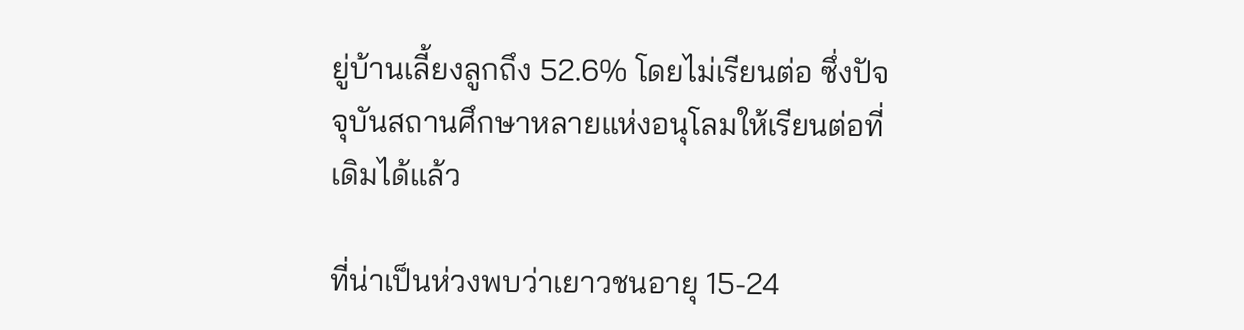ยู่บ้านเลี้ยงลูกถึง 52.6% โดยไม่เรียนต่อ ซึ่งปัจจุบันสถานศึกษาหลายแห่งอนุโลมให้เรียนต่อที่เดิมได้แล้ว

ที่น่าเป็นห่วงพบว่าเยาวชนอายุ 15-24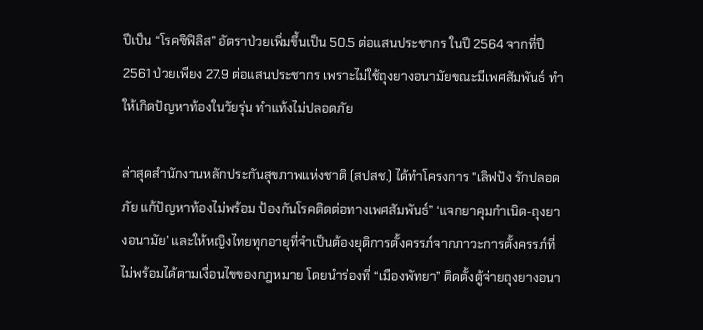ปีเป็น “โรคซิฟิลิส” อัตราป่วยเพิ่มขึ้นเป็น 50.5 ต่อแสนประชากร ในปี 2564 จากที่ปี  2561 ป่วยเพียง 27.9 ต่อแสนประชากร เพราะไม่ใช้ถุงยางอนามัยขณะมีเพศสัมพันธ์ ทำให้เกิดปัญหาท้องในวัยรุ่น ทำแท้งไม่ปลอดภัย

ล่าสุดสำนักงานหลักประกันสุขภาพแห่งชาติ (สปสช.) ได้ทำโครงการ "เลิฟปัง รักปลอดภัย แก้ปัญหาท้องไม่พร้อม ป้องกันโรคติดต่อทางเพศสัมพันธ์” ‘แจกยาคุมกำเนิด-ถุงยางอนามัย’ และให้หญิงไทยทุกอายุที่จำเป็นต้องยุติการตั้งครรภ์จากภาวะการตั้งครรภ์ที่ไม่พร้อมได้ตามเงื่อนไขของกฎหมาย โดยนำร่องที่ “เมืองพัทยา” ติดตั้งตู้จ่ายถุงยางอนา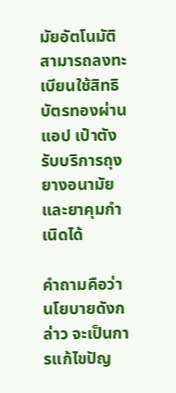มัยอัตโนมัติ สามารถลงทะเบียนใช้สิทธิบัตรทองผ่านแอป เป๋าตัง รับบริการถุงยางอนามัยและยาคุมกำเนิดได้

คำถามคือว่า นโยบายดังกล่าว จะเป็นการแก้ไขปัญ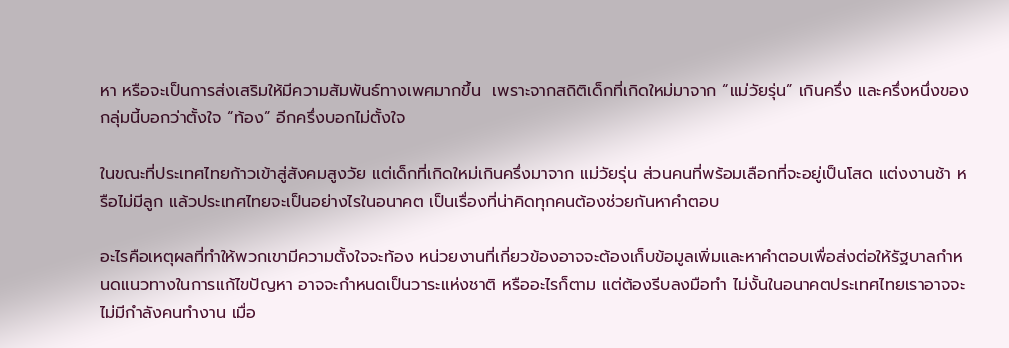หา หรือจะเป็นการส่งเสริมให้มีความสัมพันธ์ทางเพศมากขึ้น  เพราะจากสถิติเด็กที่เกิดใหม่มาจาก “แม่วัยรุ่น” เกินครึ่ง และครึ่งหนึ่งของกลุ่มนี้บอกว่าตั้งใจ “ท้อง” อีกครึ่งบอกไม่ตั้งใจ

ในขณะที่ประเทศไทยก้าวเข้าสู่สังคมสูงวัย แต่เด็กที่เกิดใหม่เกินครึ่งมาจาก แม่วัยรุ่น ส่วนคนที่พร้อมเลือกที่จะอยู่เป็นโสด แต่งงานช้า หรือไม่มีลูก แล้วประเทศไทยจะเป็นอย่างไรในอนาคต เป็นเรื่องที่น่าคิดทุกคนต้องช่วยกันหาคำตอบ

อะไรคือเหตุผลที่ทำให้พวกเขามีความตั้งใจจะท้อง หน่วยงานที่เกี่ยวข้องอาจจะต้องเก็บข้อมูลเพิ่มและหาคำตอบเพื่อส่งต่อให้รัฐบาลกำหนดแนวทางในการแก้ไขปัญหา อาจจะกำหนดเป็นวาระแห่งชาติ หรืออะไรก็ตาม แต่ต้องรีบลงมือทำ ไม่งั้นในอนาคตประเทศไทยเราอาจจะไม่มีกำลังคนทำงาน เมื่อ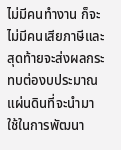ไม่มีคนทำงาน ก็จะไม่มีคนเสียภาษีและสุดท้ายจะส่งผลกระทบต่องบประมาณแผ่นดินที่จะนำมาใช้ในการพัฒนา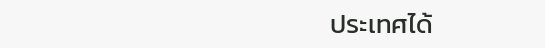ประเทศได้